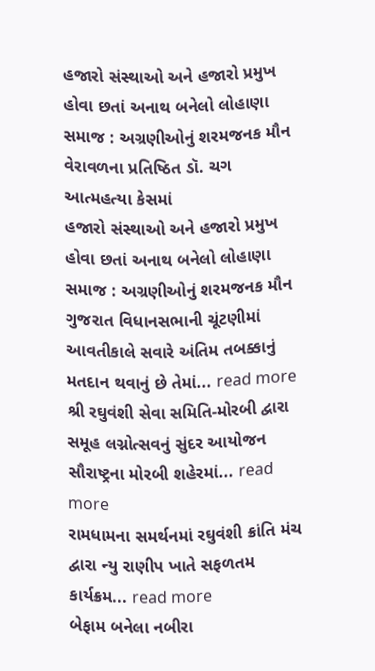હજારો સંસ્થાઓ અને હજારો પ્રમુખ હોવા છતાં અનાથ બનેલો લોહાણા સમાજ : અગ્રણીઓનું શરમજનક મૌન
વેરાવળના પ્રતિષ્ઠિત ડૉ. ચગ આત્મહત્યા કેસમાં
હજારો સંસ્થાઓ અને હજારો પ્રમુખ હોવા છતાં અનાથ બનેલો લોહાણા સમાજ : અગ્રણીઓનું શરમજનક મૌન
ગુજરાત વિધાનસભાની ચૂંટણીમાં આવતીકાલે સવારે અંતિમ તબક્કાનું મતદાન થવાનું છે તેમાં... read more
શ્રી રઘુવંશી સેવા સમિતિ-મોરબી દ્વારા સમૂહ લગ્નોત્સવનું સુંદર આયોજન સૌરાષ્ટ્રના મોરબી શહેરમાં... read more
રામધામના સમર્થનમાં રઘુવંશી ક્રાંતિ મંચ દ્વારા ન્યુ રાણીપ ખાતે સફળતમ કાર્યક્રમ... read more
બેફામ બનેલા નબીરા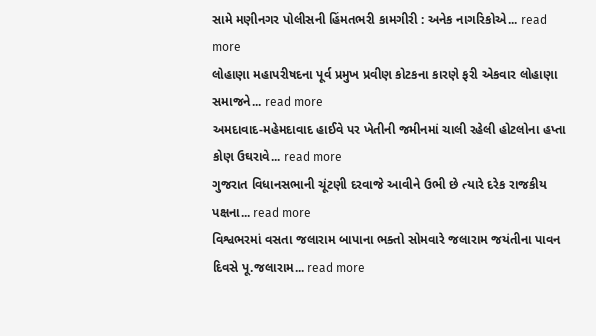સામે મણીનગર પોલીસની હિંમતભરી કામગીરી : અનેક નાગરિકોએ... read more
લોહાણા મહાપરીષદના પૂર્વ પ્રમુખ પ્રવીણ કોટકના કારણે ફરી એકવાર લોહાણા સમાજને... read more
અમદાવાદ-મહેમદાવાદ હાઈવે પર ખેતીની જમીનમાં ચાલી રહેલી હોટલોના હપ્તા કોણ ઉઘરાવે... read more
ગુજરાત વિધાનસભાની ચૂંટણી દરવાજે આવીને ઉભી છે ત્યારે દરેક રાજકીય પક્ષના... read more
વિશ્વભરમાં વસતા જલારામ બાપાના ભક્તો સોમવારે જલારામ જયંતીના પાવન દિવસે પૂ.જલારામ... read more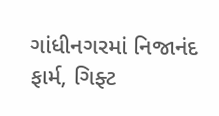ગાંધીનગરમાં નિજાનંદ ફાર્મ, ગિફ્ટ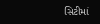સિટીમાં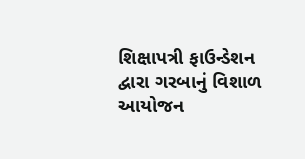શિક્ષાપત્રી ફાઉન્ડેશન દ્વારા ગરબાનું વિશાળ આયોજન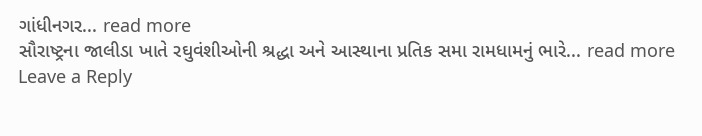ગાંધીનગર... read more
સૌરાષ્ટ્રના જાલીડા ખાતે રઘુવંશીઓની શ્રદ્ધા અને આસ્થાના પ્રતિક સમા રામધામનું ભારે... read more
Leave a Reply